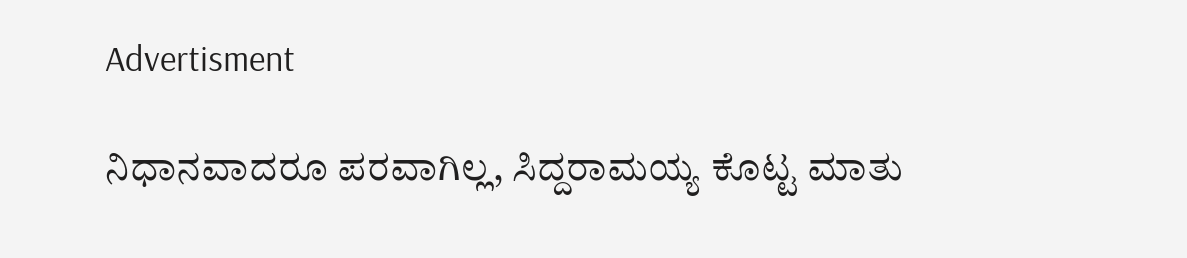Advertisment

ನಿಧಾನವಾದರೂ ಪರವಾಗಿಲ್ಲ, ಸಿದ್ದರಾಮಯ್ಯ ಕೊಟ್ಟ ಮಾತು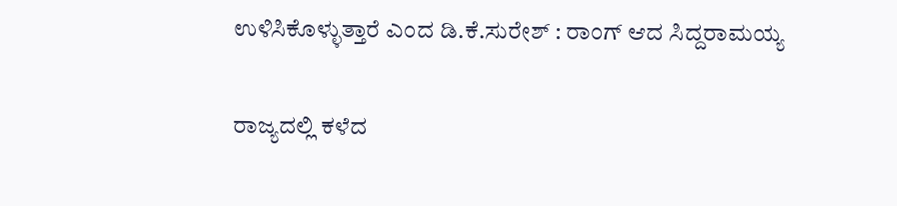ಉಳಿಸಿಕೊಳ್ಳುತ್ತಾರೆ ಎಂದ ಡಿ.ಕೆ.ಸುರೇಶ್‌ : ರಾಂಗ್ ಆದ ಸಿದ್ದರಾಮಯ್ಯ

ರಾಜ್ಯದಲ್ಲಿ ಕಳೆದ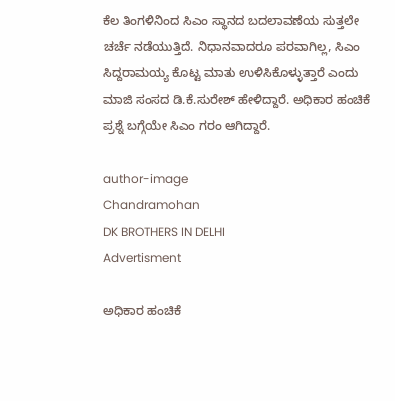ಕೆಲ ತಿಂಗಳಿನಿಂದ ಸಿಎಂ ಸ್ಥಾನದ ಬದಲಾವಣೆಯ ಸುತ್ತಲೇ ಚರ್ಚೆ ನಡೆಯುತ್ತಿದೆ. ನಿಧಾನವಾದರೂ ಪರವಾಗಿಲ್ಲ, ಸಿಎಂ ಸಿದ್ದರಾಮಯ್ಯ ಕೊಟ್ಟ ಮಾತು ಉಳಿಸಿಕೊಳ್ಳುತ್ತಾರೆ ಎಂದು ಮಾಜಿ ಸಂಸದ ಡಿ.ಕೆ.ಸುರೇಶ್ ಹೇಳಿದ್ದಾರೆ. ಅಧಿಕಾರ ಹಂಚಿಕೆ ಪ್ರಶ್ನೆ ಬಗ್ಗೆಯೇ ಸಿಎಂ ಗರಂ ಆಗಿದ್ದಾರೆ.

author-image
Chandramohan
DK BROTHERS IN DELHI
Advertisment

ಅಧಿಕಾರ ಹಂಚಿಕೆ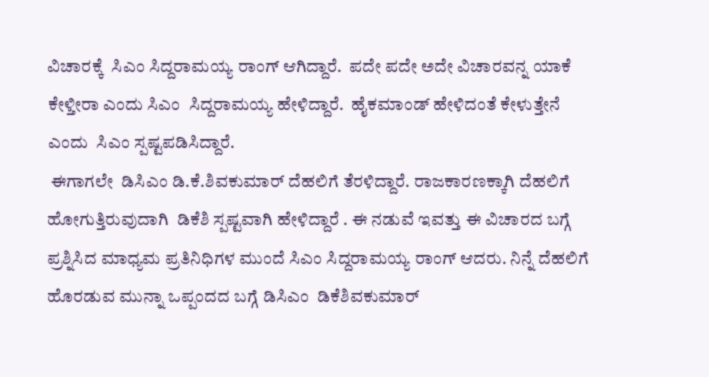ವಿಚಾರಕ್ಕೆ  ಸಿಎಂ ಸಿದ್ದರಾಮಯ್ಯ ರಾಂಗ್ ಆಗಿದ್ದಾರೆ.  ಪದೇ ಪದೇ ಅದೇ ವಿಚಾರವನ್ನ ಯಾಕೆ ಕೇಳ್ತೀರಾ ಎಂದು ಸಿಎಂ  ಸಿದ್ದರಾಮಯ್ಯ ಹೇಳಿದ್ದಾರೆ.  ಹೈಕಮಾಂಡ್‌ ಹೇಳಿದಂತೆ ಕೇಳುತ್ತೇನೆ ಎಂದು  ಸಿಎಂ ಸ್ಪಷ್ಟಪಡಿಸಿದ್ದಾರೆ.
 ಈಗಾಗಲೇ  ಡಿಸಿಎಂ ಡಿ.ಕೆ.ಶಿವಕುಮಾರ್‌ ದೆಹಲಿಗೆ ತೆರಳಿದ್ದಾರೆ. ರಾಜಕಾರಣಕ್ಕಾಗಿ ದೆಹಲಿಗೆ ಹೋಗುತ್ತಿರುವುದಾಗಿ  ಡಿಕೆಶಿ ಸ್ಪಷ್ಟವಾಗಿ ಹೇಳಿದ್ದಾರೆ . ಈ ನಡುವೆ ಇವತ್ತು ಈ ವಿಚಾರದ ಬಗ್ಗೆ ಪ್ರಶ್ನಿಸಿದ ಮಾಧ್ಯಮ ಪ್ರತಿನಿಧಿಗಳ ಮುಂದೆ ಸಿಎಂ ಸಿದ್ದರಾಮಯ್ಯ ರಾಂಗ್‌ ಆದರು. ನಿನ್ನೆ ದೆಹಲಿಗೆ ಹೊರಡುವ ಮುನ್ನಾ ಒಪ್ಪಂದದ ಬಗ್ಗೆ ಡಿಸಿಎಂ  ಡಿಕೆಶಿವಕುಮಾರ್‌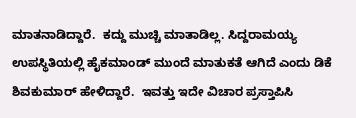ಮಾತನಾಡಿದ್ದಾರೆ.  ಕದ್ದು ಮುಚ್ಚಿ ಮಾತಾಡಿಲ್ಲ. ಸಿದ್ದರಾಮಯ್ಯ ಉಪಸ್ಥಿತಿಯಲ್ಲಿ ಹೈಕಮಾಂಡ್‌ ಮುಂದೆ ಮಾತುಕತೆ ಆಗಿದೆ ಎಂದು ಡಿಕೆ ಶಿವಕುಮಾರ್ ಹೇಳಿದ್ದಾರೆ.  ಇವತ್ತು ಇದೇ ವಿಚಾರ ಪ್ರಸ್ತಾಪಿಸಿ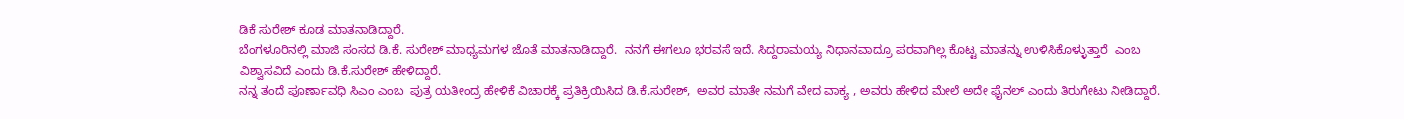ಡಿಕೆ ಸುರೇಶ್‌ ಕೂಡ ಮಾತನಾಡಿದ್ದಾರೆ.
ಬೆಂಗಳೂರಿನಲ್ಲಿ ಮಾಜಿ ಸಂಸದ‌ ಡಿ.ಕೆ. ಸುರೇಶ್ ಮಾಧ್ಯಮಗಳ ಜೊತೆ ಮಾತನಾಡಿದ್ದಾರೆ.  ನನಗೆ ಈಗಲೂ ಭರವಸೆ ಇದೆ. ಸಿದ್ದರಾಮಯ್ಯ ನಿಧಾನವಾದ್ರೂ ಪರವಾಗಿಲ್ಲ ಕೊಟ್ಟ ಮಾತನ್ನು ಉಳಿಸಿಕೊಳ್ಳುತ್ತಾರೆ  ಎಂಬ ವಿಶ್ವಾಸವಿದೆ ಎಂದು ಡಿ.ಕೆ.ಸುರೇಶ್ ಹೇಳಿದ್ದಾರೆ.
ನನ್ನ ತಂದೆ ಪೂರ್ಣಾವಧಿ ಸಿಎಂ ಎಂಬ  ಪುತ್ರ ‌ಯತೀಂದ್ರ ಹೇಳಿಕೆ ವಿಚಾರಕ್ಕೆ ಪ್ರತಿಕ್ರಿಯಿಸಿದ ಡಿ.ಕೆ.ಸುರೇಶ್,  ಅವರ ಮಾತೇ ನಮಗೆ ವೇದ ವಾಕ್ಯ , ಅವರು ಹೇಳಿದ ಮೇಲೆ ಅದೇ ಫೈನಲ್ ಎಂದು ತಿರುಗೇಟು ನೀಡಿದ್ದಾರೆ.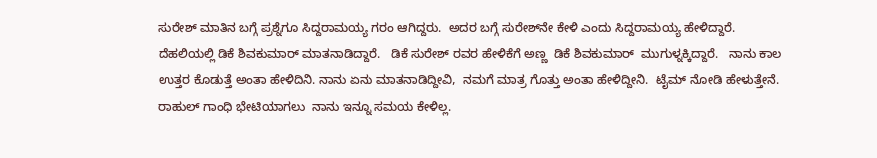ಸುರೇಶ್‌ ಮಾತಿನ ಬಗ್ಗೆ ಪ್ರಶ್ನೆಗೂ ಸಿದ್ದರಾಮಯ್ಯ ಗರಂ ಆಗಿದ್ದರು.  ಅದರ ಬಗ್ಗೆ ಸುರೇಶ್‌ನೇ ಕೇಳಿ ಎಂದು ಸಿದ್ದರಾಮಯ್ಯ ಹೇಳಿದ್ದಾರೆ.
ದೆಹಲಿಯಲ್ಲಿ ಡಿಕೆ ಶಿವಕುಮಾರ್‌ ಮಾತನಾಡಿದ್ದಾರೆ.   ಡಿಕೆ ಸುರೇಶ್ ರವರ ಹೇಳಿಕೆಗೆ ಅಣ್ಣ  ಡಿಕೆ ಶಿವಕುಮಾರ್ ‌ ಮುಗುಳ್ನಕ್ಕಿದ್ದಾರೆ.   ನಾನು ಕಾಲ ಉತ್ತರ ಕೊಡುತ್ತೆ ಅಂತಾ ಹೇಳಿದಿನಿ. ನಾನು ಏನು ಮಾತನಾಡಿದ್ದೀವಿ,  ನಮಗೆ ಮಾತ್ರ ಗೊತ್ತು ಅಂತಾ ಹೇಳಿದ್ದೀನಿ.  ಟೈಮ್ ನೋಡಿ ಹೇಳುತ್ತೇನೆ. ರಾಹುಲ್ ಗಾಂಧಿ ಭೇಟಿಯಾಗಲು  ನಾನು ಇನ್ನೂ ಸಮಯ ಕೇಳಿಲ್ಲ.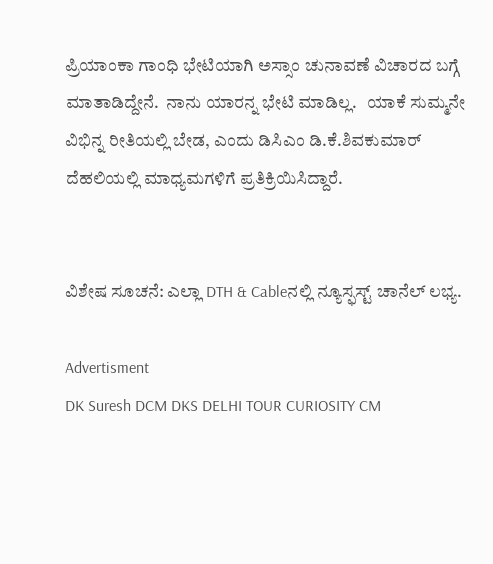ಪ್ರಿಯಾಂಕಾ ಗಾಂಧಿ ಭೇಟಿಯಾಗಿ ಅಸ್ಸಾಂ ಚುನಾವಣೆ ವಿಚಾರದ ಬಗ್ಗೆ ಮಾತಾಡಿದ್ದೇನೆ.  ನಾನು ಯಾರನ್ನ ಭೇಟಿ ಮಾಡಿಲ್ಲ.   ಯಾಕೆ ಸುಮ್ಮನೇ ವಿಭಿನ್ನ ರೀತಿಯಲ್ಲಿ ಬೇಡ, ಎಂದು ಡಿಸಿಎಂ ಡಿ.ಕೆ.ಶಿವಕುಮಾರ್ ದೆಹಲಿಯಲ್ಲಿ ಮಾಧ್ಯಮಗಳಿಗೆ ಪ್ರತಿಕ್ರಿಯಿಸಿದ್ದಾರೆ.


ವಿಶೇಷ ಸೂಚನೆ: ಎಲ್ಲಾ DTH & Cableನಲ್ಲಿ ನ್ಯೂಸ್ಫಸ್ಟ್ ಚಾನೆಲ್ ಲಭ್ಯ.

Advertisment
DK Suresh DCM DKS DELHI TOUR CURIOSITY CM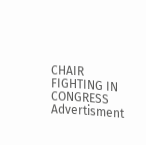CHAIR FIGHTING IN CONGRESS
Advertisment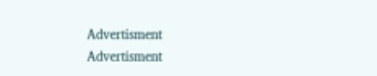Advertisment
Advertisment